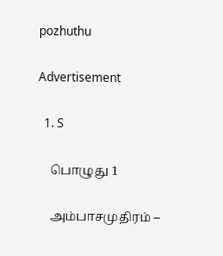pozhuthu

Advertisement

  1. S

    பொழுது 1

    அம்பாசமுதிரம் –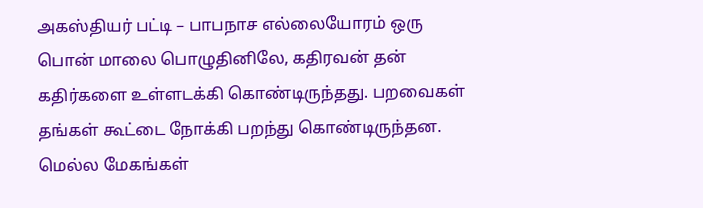அகஸ்தியர் பட்டி – பாபநாச எல்லையோரம் ஒரு பொன் மாலை பொழுதினிலே, கதிரவன் தன் கதிர்களை உள்ளடக்கி கொண்டிருந்தது. பறவைகள் தங்கள் கூட்டை நோக்கி பறந்து கொண்டிருந்தன. மெல்ல மேகங்கள்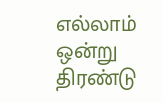எல்லாம் ஒன்று திரண்டு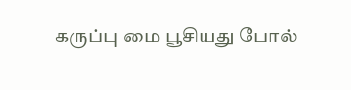கருப்பு மை பூசியது போல்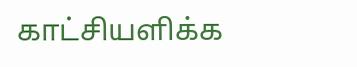காட்சியளிக்க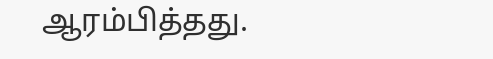ஆரம்பித்தது.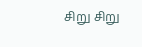சிறு சிறு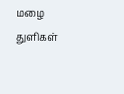மழை துளிகள்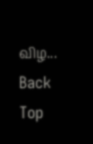விழ...
Back
Top